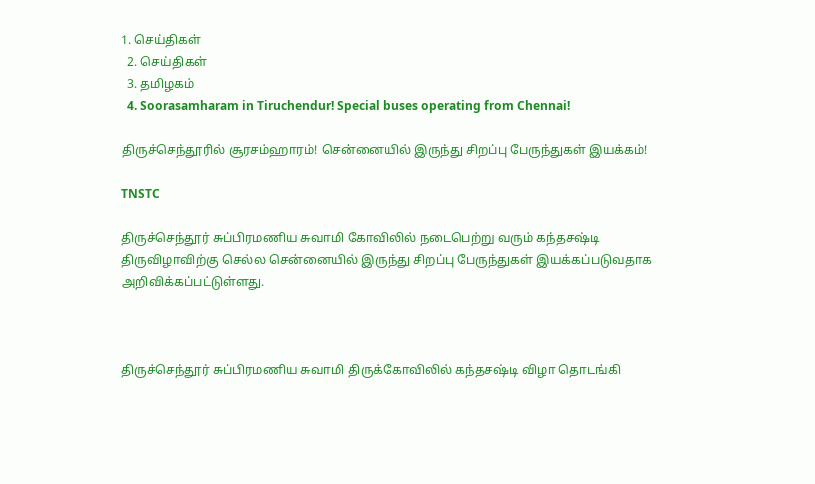1. செய்திகள்
  2. செய்திகள்
  3. த‌மிழக‌ம்
  4. Soorasamharam in Tiruchendur! Special buses operating from Chennai!

திருச்செந்தூரில் சூரசம்ஹாரம்! சென்னையில் இருந்து சிறப்பு பேருந்துகள் இயக்கம்!

TNSTC

திருச்செந்தூர் சுப்பிரமணிய சுவாமி கோவிலில் நடைபெற்று வரும் கந்தசஷ்டி திருவிழாவிற்கு செல்ல சென்னையில் இருந்து சிறப்பு பேருந்துகள் இயக்கப்படுவதாக அறிவிக்கப்பட்டுள்ளது.



திருச்செந்தூர் சுப்பிரமணிய சுவாமி திருக்கோவிலில் கந்தசஷ்டி விழா தொடங்கி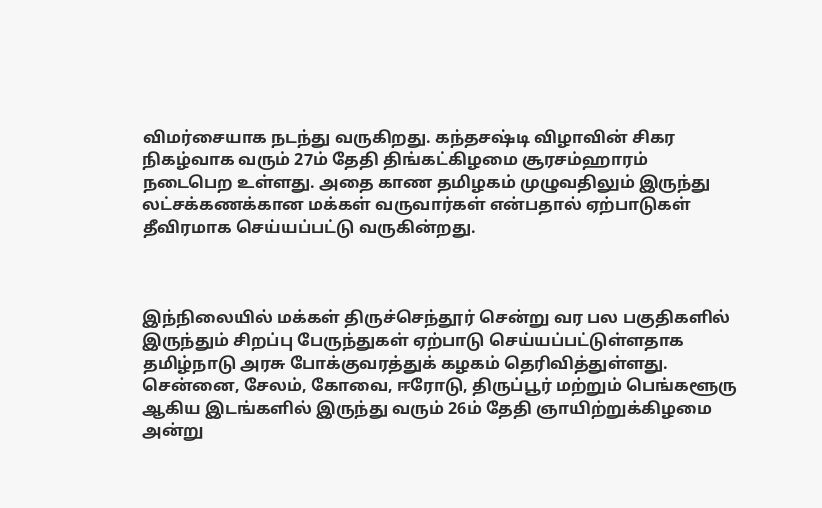விமர்சையாக நடந்து வருகிறது. கந்தசஷ்டி விழாவின் சிகர நிகழ்வாக வரும் 27ம் தேதி திங்கட்கிழமை சூரசம்ஹாரம் நடைபெற உள்ளது. அதை காண தமிழகம் முழுவதிலும் இருந்து லட்சக்கணக்கான மக்கள் வருவார்கள் என்பதால் ஏற்பாடுகள் தீவிரமாக செய்யப்பட்டு வருகின்றது.



இந்நிலையில் மக்கள் திருச்செந்தூர் சென்று வர பல பகுதிகளில் இருந்தும் சிறப்பு பேருந்துகள் ஏற்பாடு செய்யப்பட்டுள்ளதாக தமிழ்நாடு அரசு போக்குவரத்துக் கழகம் தெரிவித்துள்ளது. சென்னை, சேலம், கோவை, ஈரோடு, திருப்பூர் மற்றும் பெங்களூரு ஆகிய இடங்களில் இருந்து வரும் 26ம் தேதி ஞாயிற்றுக்கிழமை அன்று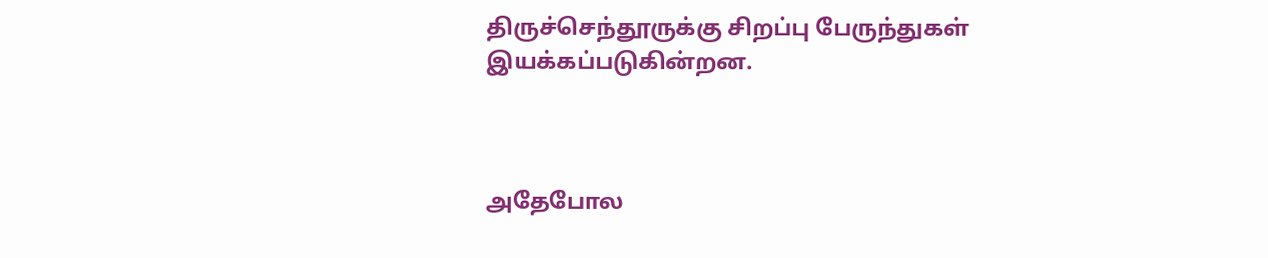திருச்செந்தூருக்கு சிறப்பு பேருந்துகள் இயக்கப்படுகின்றன.



அதேபோல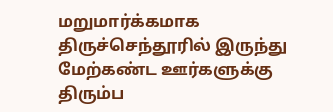மறுமார்க்கமாக திருச்செந்தூரில் இருந்து மேற்கண்ட ஊர்களுக்கு திரும்ப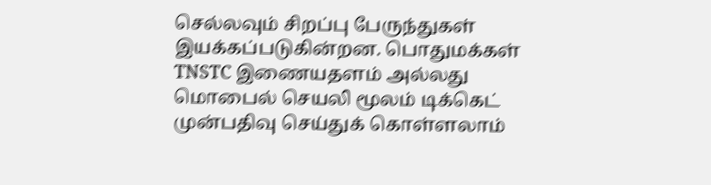செல்லவும் சிறப்பு பேருந்துகள் இயக்கப்படுகின்றன. பொதுமக்கள் TNSTC இணையதளம் அல்லது மொபைல் செயலி மூலம் டிக்கெட் முன்பதிவு செய்துக் கொள்ளலாம்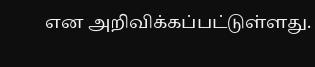என அறிவிக்கப்பட்டுள்ளது.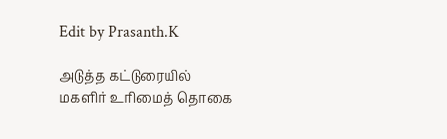Edit by Prasanth.K

அடுத்த கட்டுரையில்
மகளிர் உரிமைத் தொகை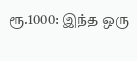ரூ.1000: இந்த ஒரு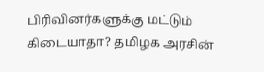பிரிவினர்களுக்கு மட்டும் கிடையாதா? தமிழக அரசின்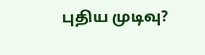புதிய முடிவு?